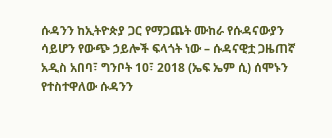ሱዳንን ከኢትዮጵያ ጋር የማጋጨት ሙከራ የሱዳናውያን ሳይሆን የውጭ ኃይሎች ፍላጎት ነው – ሱዳናዊቷ ጋዜጠኛ
አዲስ አበባ፣ ግንቦት 10፣ 2018 (ኤፍ ኤም ሲ) ሰሞኑን የተስተዋለው ሱዳንን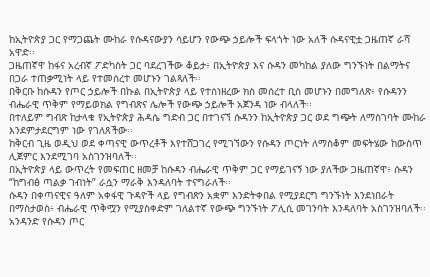ከኢትዮጵያ ጋር የማጋጨት ሙከራ የሱዳናውያን ሳይሆን የውጭ ኃይሎች ፍላጎት ነው አለች ሱዳናዊቷ ጋዜጠኛ ራሻ አዋድ፡፡
ጋዜጠኛዋ ከፋና አረብኛ ፖድካስት ጋር ባደረገችው ቆይታ፥ በኢትዮጵያ እና ሱዳን መካከል ያለው ግንኙነት በልማትና በጋራ ተጠቃሚነት ላይ የተመሰረተ መሆኑን ገልጻለች፡፡
በቅርቡ ከሱዳን የጦር ኃይሎች በኩል በኢትዮጵያ ላይ የተሰነዘረው ክስ መሰረተ ቢስ መሆኑን በመግለጽ፥ የሱዳንን ብሔራዊ ጥቅም የማይወክል የግብጽና ሌሎች የውጭ ኃይሎች አጀንዳ ነው ብላለች፡፡
በተለይም ግብጽ ከታላቁ የኢትዮጵያ ሕዳሴ ግድብ ጋር በተገናኘ ሱዳንን ከኢትዮጵያ ጋር ወደ ግጭት ለማስገባት ሙከራ እንደምታደርግም ነው የገለጸችው፡፡
ከቅርብ ጊዜ ወዲህ ወደ ቀጣናዊ ውጥረቶች እየተሸጋገረ የሚገኘውን የሱዳን ጦርነት ለማስቆም መፍትሄው ከውስጥ ሊጀምር እንደሚገባ አስገንዝባለች፡፡
በኢትዮጵያ ላይ ውጥረት የመፍጠር ዘመቻ ከሱዳን ብሔራዊ ጥቅም ጋር የማይገናኝ ነው ያለችው ጋዜጠኛዋ፥ ሱዳን “ከግብፅ ጣልቃ ገብነት” ራሷን ማራቅ እንዳለባት ተናግራለች፡፡
ሱዳን በቀጣናዊና ዓለም አቀፋዊ ጉዳዮች ላይ የግብጽን አቋም እንድትቀበል የሚያደርግ ግንኙነት እንደነበራት በማስታወስ፥ ብሔራዊ ጥቅሟን የሚያስቀድም ገለልተኛ የውጭ ግንኙነት ፖሊሲ መገንባት እንዳለባት አስገንዝባለች፡፡
አንዳንድ የሱዳን ጦር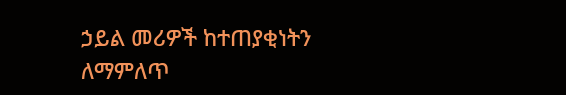ኃይል መሪዎች ከተጠያቂነትን ለማምለጥ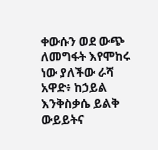ቀውሱን ወደ ውጭ ለመግፋት እየሞከሩ ነው ያለችው ራሻ አዋድ፥ ከኃይል እንቅስቃሴ ይልቅ ውይይትና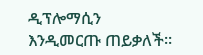ዲፕሎማሲን እንዲመርጡ ጠይቃለች።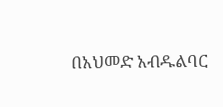በአህመድ አብዱልባር